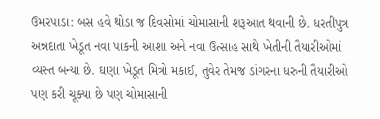ઉમરપાડા: બસ હવે થોડા જ દિવસોમાં ચોમાસાની શરૂઆત થવાની છે. ધરતીપુત્ર અન્નદાતા ખેડૂત નવા પાકની આશા અને નવા ઉત્સાહ સાથે ખેતીની તૈયારીઓમાં વ્યસ્ત બન્યા છે. ઘણા ખેડૂત મિત્રો મકાઈ, તુવેર તેમજ ડાંગરના ધરુની તૈયારીઓ પણ કરી ચૂક્યા છે પણ ચોમાસાની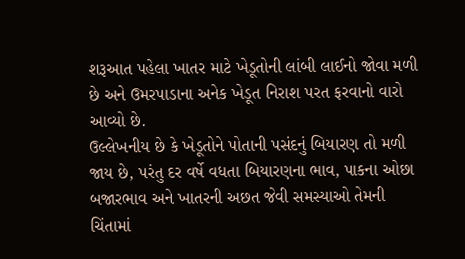શરૂઆત પહેલા ખાતર માટે ખેડૂતોની લાંબી લાઈનો જોવા મળી છે અને ઉમરપાડાના અનેક ખેડૂત નિરાશ પરત ફરવાનો વારો આવ્યો છે.
ઉલ્લેખનીય છે કે ખેડૂતોને પોતાની પસંદનું બિયારણ તો મળી જાય છે, પરંતુ દર વર્ષે વધતા બિયારણના ભાવ, પાકના ઓછા બજારભાવ અને ખાતરની અછત જેવી સમસ્યાઓ તેમની ચિંતામાં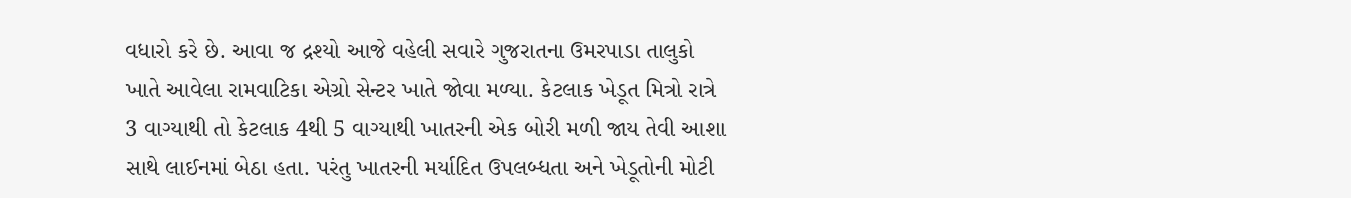વધારો કરે છે. આવા જ દ્રશ્યો આજે વહેલી સવારે ગુજરાતના ઉમરપાડા તાલુકો ખાતે આવેલા રામવાટિકા એગ્રો સેન્ટર ખાતે જોવા મળ્યા. કેટલાક ખેડૂત મિત્રો રાત્રે 3 વાગ્યાથી તો કેટલાક 4થી 5 વાગ્યાથી ખાતરની એક બોરી મળી જાય તેવી આશા સાથે લાઈનમાં બેઠા હતા. પરંતુ ખાતરની મર્યાદિત ઉપલબ્ધતા અને ખેડૂતોની મોટી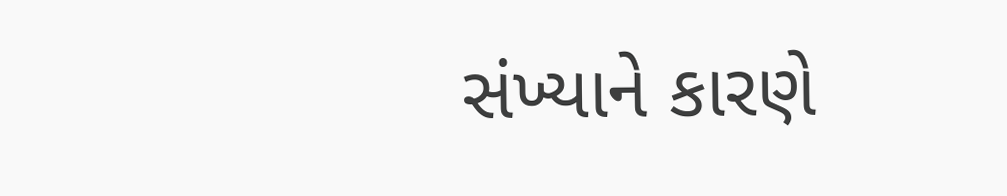સંખ્યાને કારણે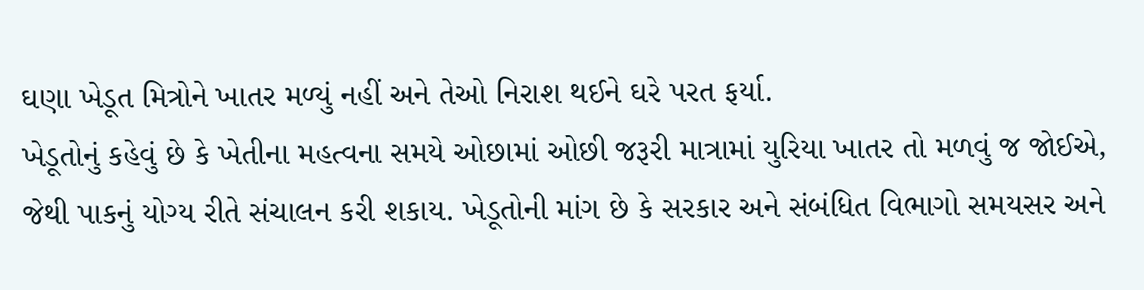ઘણા ખેડૂત મિત્રોને ખાતર મળ્યું નહીં અને તેઓ નિરાશ થઈને ઘરે પરત ફર્યા.
ખેડૂતોનું કહેવું છે કે ખેતીના મહત્વના સમયે ઓછામાં ઓછી જરૂરી માત્રામાં યુરિયા ખાતર તો મળવું જ જોઈએ, જેથી પાકનું યોગ્ય રીતે સંચાલન કરી શકાય. ખેડૂતોની માંગ છે કે સરકાર અને સંબંધિત વિભાગો સમયસર અને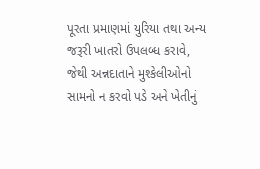પૂરતા પ્રમાણમાં યુરિયા તથા અન્ય જરૂરી ખાતરો ઉપલબ્ધ કરાવે, જેથી અન્નદાતાને મુશ્કેલીઓનો સામનો ન કરવો પડે અને ખેતીનું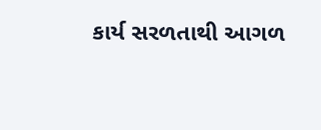કાર્ય સરળતાથી આગળ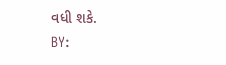વધી શકે.
BY: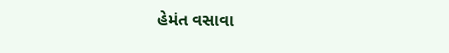હેમંત વસાવા